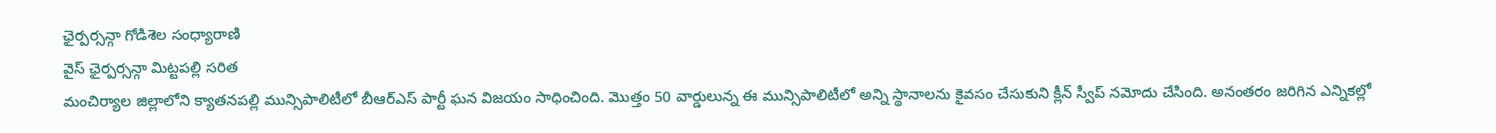ఛైర్పర్సన్గా గోడిశెల సంధ్యారాణి
వైస్ ఛైర్పర్సన్గా మిట్టపల్లి సరిత
మంచిర్యాల జిల్లాలోని క్యాతనపల్లి మున్సిపాలిటీలో బీఆర్ఎస్ పార్టీ ఘన విజయం సాధించింది. మొత్తం 50 వార్డులున్న ఈ మున్సిపాలిటీలో అన్ని స్థానాలను కైవసం చేసుకుని క్లీన్ స్వీప్ నమోదు చేసింది. అనంతరం జరిగిన ఎన్నికల్లో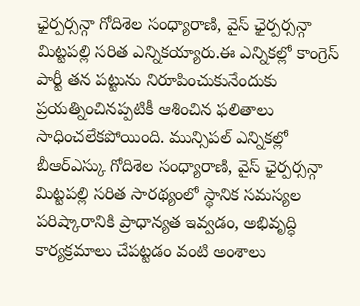ఛైర్పర్సన్గా గోదిశెల సంధ్యారాణి, వైస్ ఛైర్పర్సన్గా మిట్టపల్లి సరిత ఎన్నికయ్యారు.ఈ ఎన్నికల్లో కాంగ్రెస్ పార్టీ తన పట్టును నిరూపించుకునేందుకు ప్రయత్నించినప్పటికీ ఆశించిన ఫలితాలు సాధించలేకపోయింది. మున్సిపల్ ఎన్నికల్లో బీఆర్ఎస్కు గోదిశెల సంధ్యారాణి, వైస్ ఛైర్పర్సన్గా మిట్టపల్లి సరిత సారథ్యంలో స్థానిక సమస్యల పరిష్కారానికి ప్రాధాన్యత ఇవ్వడం, అభివృద్ధి కార్యక్రమాలు చేపట్టడం వంటి అంశాలు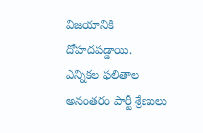విజయానికి దోహదపడ్డాయి.
ఎన్నికల ఫలితాల అనంతరం పార్టీ శ్రేణులు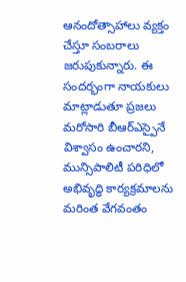ఆనందోత్సాహాలు వ్యక్తం చేస్తూ సంబరాలు జరుపుకున్నారు. ఈ సందర్భంగా నాయకులు మాట్లాడుతూ ప్రజలు మరోసారి బీఆర్ఎస్పైనే విశ్వాసం ఉంచారని, మున్సిపాలిటీ పరిధిలో అభివృద్ధి కార్యక్రమాలను మరింత వేగవంతం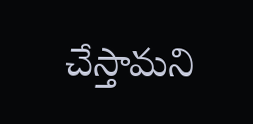చేస్తామని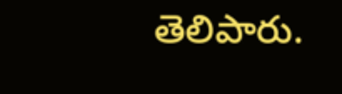తెలిపారు.